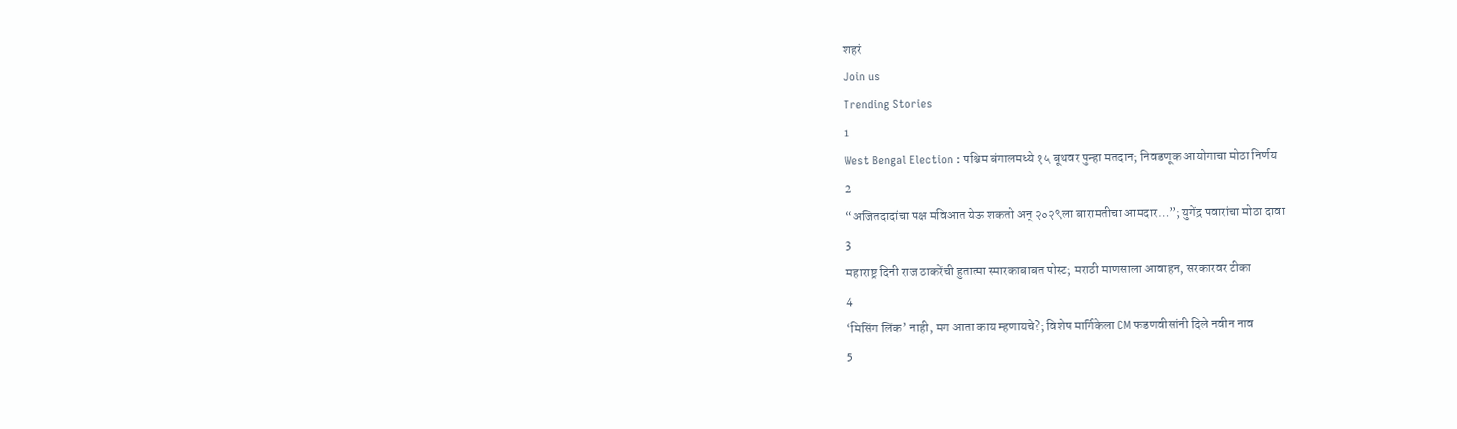शहरं
Join us
Trending Stories
1
West Bengal Election : पश्चिम बंगालमध्ये १५ बूथवर पुन्हा मतदान; निवडणूक आयोगाचा मोठा निर्णय
2
“अजितदादांचा पक्ष मविआत येऊ शकतो अन् २०२९ला बारामतीचा आमदार…”; युगेंद्र पवारांचा मोठा दावा
3
महाराष्ट्र दिनी राज ठाकरेंची हुतात्मा स्मारकाबाबत पोस्ट; मराठी माणसाला आवाहन, सरकारवर टीका
4
‘मिसिंग लिंक’ नाही, मग आता काय म्हणायचे?; विशेष मार्गिकेला CM फडणवीसांनी दिले नवीन नाव
5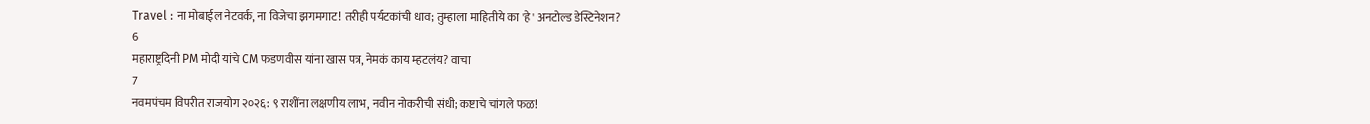Travel : ना मोबाईल नेटवर्क, ना विजेचा झगमगाट! तरीही पर्यटकांची धाव; तुम्हाला माहितीये का 'हे' अनटोल्ड डेस्टिनेशन?
6
महाराष्ट्रदिनी PM मोदी यांचे CM फडणवीस यांना खास पत्र, नेमकं काय म्हटलंय? वाचा
7
नवमपंचम विपरीत राजयोग २०२६: ९ राशींना लक्षणीय लाभ, नवीन नोकरीची संधी; कष्टाचे चांगले फळ!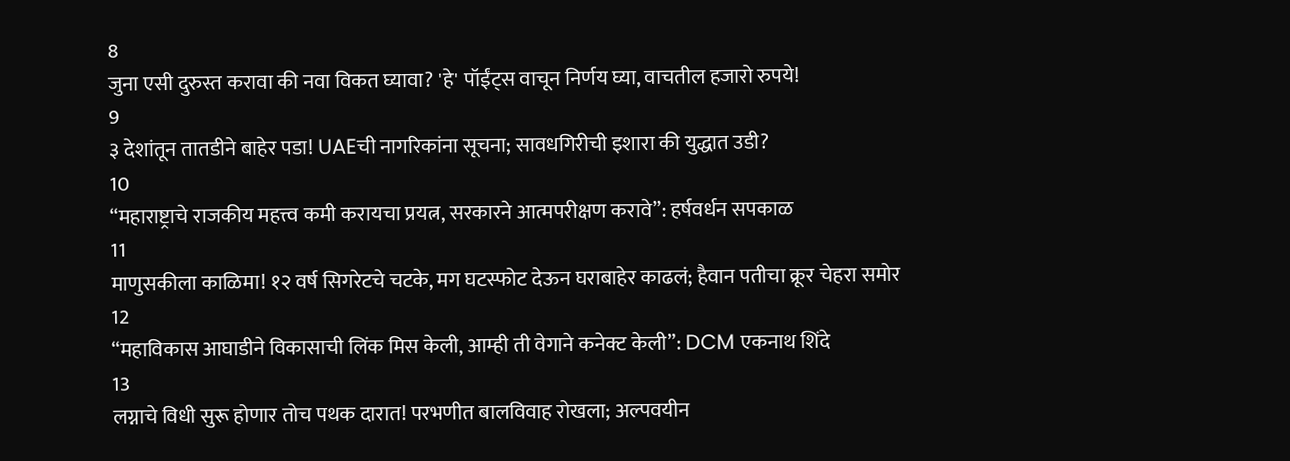8
जुना एसी दुरुस्त करावा की नवा विकत घ्यावा? 'हे' पॉईंट्स वाचून निर्णय घ्या, वाचतील हजारो रुपये!
9
३ देशांतून तातडीने बाहेर पडा! UAEची नागरिकांना सूचना; सावधगिरीची इशारा की युद्धात उडी?
10
“महाराष्ट्राचे राजकीय महत्त्व कमी करायचा प्रयत्न, सरकारने आत्मपरीक्षण करावे”: हर्षवर्धन सपकाळ
11
माणुसकीला काळिमा! १२ वर्ष सिगरेटचे चटके, मग घटस्फोट देऊन घराबाहेर काढलं; हैवान पतीचा क्रूर चेहरा समोर
12
“महाविकास आघाडीने विकासाची लिंक मिस केली, आम्ही ती वेगाने कनेक्ट केली”: DCM एकनाथ शिंदे
13
लग्नाचे विधी सुरू होणार तोच पथक दारात! परभणीत बालविवाह रोखला; अल्पवयीन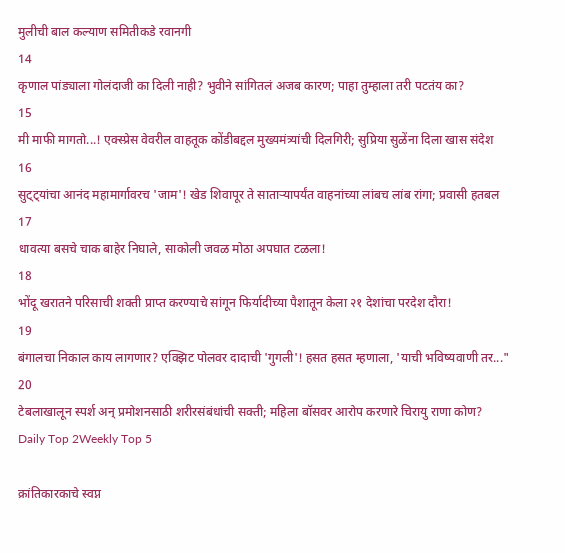मुलीची बाल कल्याण समितीकडे रवानगी
14
कृणाल पांड्याला गोलंदाजी का दिली नाही? भुवीने सांगितलं अजब कारण; पाहा तुम्हाला तरी पटतंय का?
15
मी माफी मागतो...! एक्स्प्रेस वेवरील वाहतूक कोंडीबद्दल मुख्यमंत्र्यांची दिलगिरी; सुप्रिया सुळेंना दिला खास संदेश
16
सुट्ट्यांचा आनंद महामार्गावरच 'जाम'! खेड शिवापूर ते साताऱ्यापर्यंत वाहनांच्या लांबच लांब रांगा; प्रवासी हतबल
17
धावत्या बसचे चाक बाहेर निघाले, साकोली जवळ मोठा अपघात टळला!
18
भोंदू खरातने परिसाची शक्ती प्राप्त करण्याचे सांगून फिर्यादीच्या पैशातून केला २१ देशांचा परदेश दौरा!
19
बंगालचा निकाल काय लागणार? एक्झिट पोलवर दादाची 'गुगली'! हसत हसत म्हणाला, 'याची भविष्यवाणी तर..."
20
टेबलाखालून स्पर्श अन् प्रमोशनसाठी शरीरसंबंधांची सक्ती; महिला बॉसवर आरोप करणारे चिरायु राणा कोण?
Daily Top 2Weekly Top 5

क्रांतिकारकाचे स्वप्न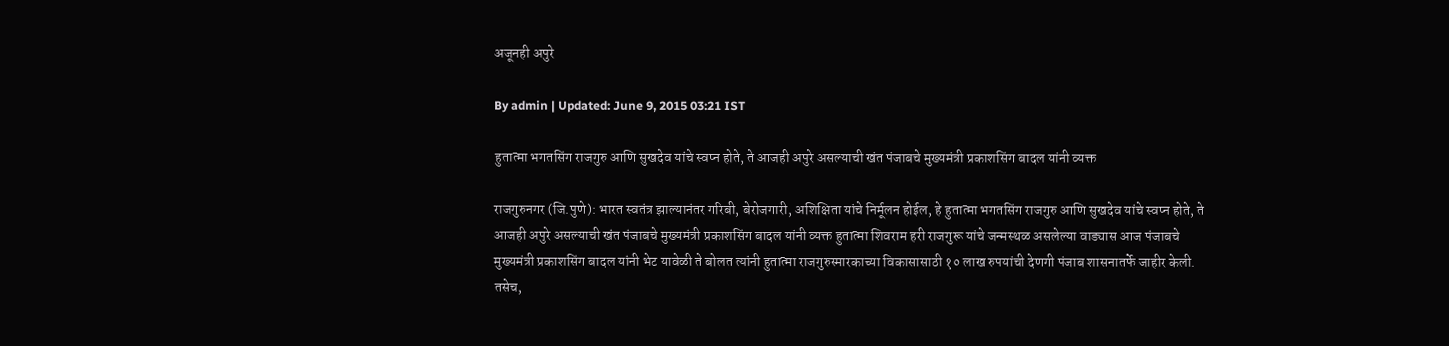अजूनही अपुरे

By admin | Updated: June 9, 2015 03:21 IST

हुतात्मा भगतसिंग राजगुरु आणि सुखदेव यांचे स्वप्न होते, ते आजही अपुरे असल्याची खंत पंजाबचे मुख्यमंत्री प्रकाशसिंग बादल यांनी व्यक्त

राजगुरुनगर (जि.पुणे): भारत स्वतंत्र झाल्यानंतर गरिबी, बेरोजगारी, अशिक्षिता यांचे निर्मूलन होईल, हे हुतात्मा भगतसिंग राजगुरु आणि सुखदेव यांचे स्वप्न होते, ते आजही अपुरे असल्याची खंत पंजाबचे मुख्यमंत्री प्रकाशसिंग बादल यांनी व्यक्त हुतात्मा शिवराम हरी राजगुरू यांचे जन्मस्थळ असलेल्या वाड्यास आज पंजाबचे मुख्यमंत्री प्रकाशसिंग बादल यांनी भेट यावेळी ते बोलत त्यांनी हुतात्मा राजगुरुस्मारकाच्या विकासासाठी १० लाख रुपयांची देणगी पंजाब शासनातर्फे जाहीर केली. तसेच,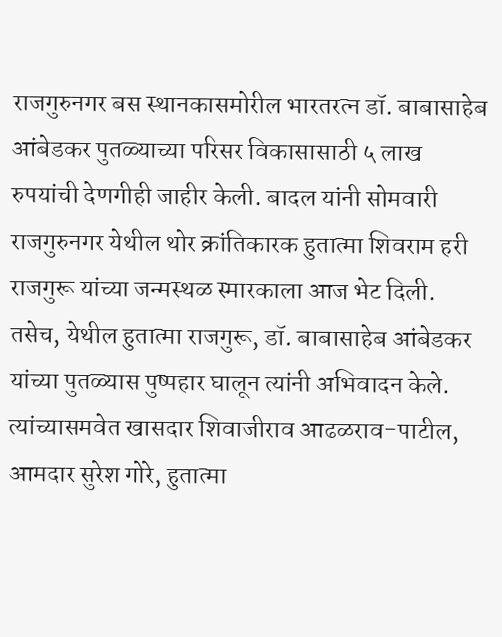राजगुरुनगर बस स्थानकासमोरील भारतरत्न डॉ. बाबासाहेब आंबेडकर पुतळ्याच्या परिसर विकासासाठी ५ लाख रुपयांची देणगीही जाहीर केली. बादल यांनी सोमवारी राजगुरुनगर येथील थोर क्रांतिकारक हुतात्मा शिवराम हरी राजगुरू यांच्या जन्मस्थळ स्मारकाला आज भेट दिली. तसेच, येथील हुतात्मा राजगुरू, डॉ. बाबासाहेब आंबेडकर यांच्या पुतळ्यास पुष्पहार घालून त्यांनी अभिवादन केले. त्यांच्यासमवेत खासदार शिवाजीराव आढळराव-पाटील, आमदार सुरेश गोरे, हुतात्मा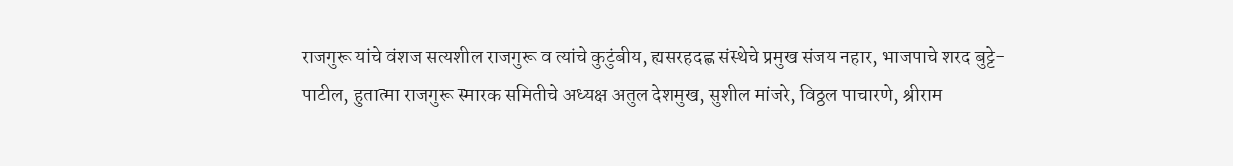राजगुरू यांचे वंशज सत्यशील राजगुरू व त्यांचे कुटुंबीय, ह्यसरहदह्ण संस्थेचे प्रमुख संजय नहार, भाजपाचे शरद बुट्टे-पाटील, हुतात्मा राजगुरू स्मारक समितीचे अध्यक्ष अतुल देशमुख, सुशील मांजरे, विठ्ठल पाचारणे, श्रीराम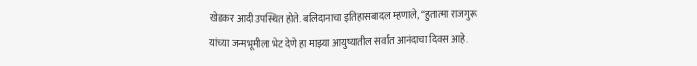खेडकर आदी उपस्थित होते. बलिदानाचा इतिहासबादल म्हणाले, ‘‘हुतात्मा राजगुरू यांच्या जन्मभूमीला भेट देणे हा माझ्या आयुष्यातील सर्वांत आनंदाचा दिवस आहे.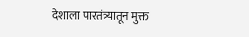देशाला पारतंत्र्यातून मुक्त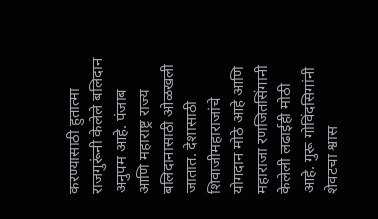करण्यासाठी हुतात्मा राजगुरूंनी केलेले बलिदान अनुपम आहे. पंजाब आणि महाराष्ट्र राज्य बलिदानासाठी ओळखली जातात. देशासाठी शिवाजीमहाराजांचे योगदान मोठे आहे आणि महाराजा रणजितसिंगानी केलेली लढाईही मोठी आहे. गुरू गोविंदसिगांनी शेवटचा श्वास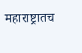महाराष्ट्रातच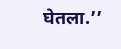घेतला.’’